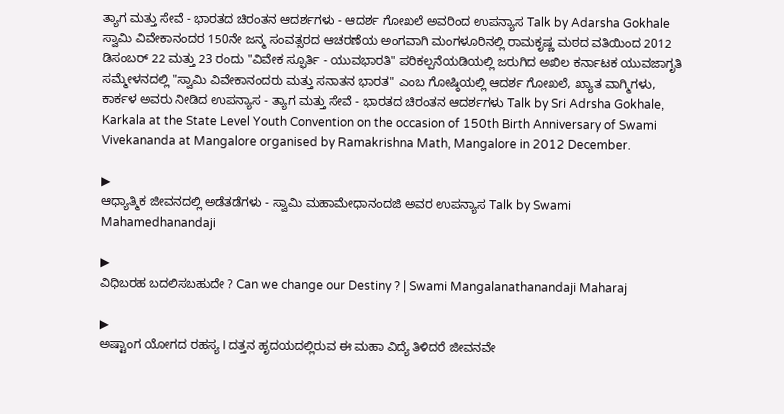ತ್ಯಾಗ ಮತ್ತು ಸೇವೆ - ಭಾರತದ ಚಿರಂತನ ಆದರ್ಶಗಳು - ಆದರ್ಶ ಗೋಖಲೆ ಅವರಿಂದ ಉಪನ್ಯಾಸ Talk by Adarsha Gokhale
ಸ್ವಾಮಿ ವಿವೇಕಾನಂದರ 150ನೇ ಜನ್ಮ ಸಂವತ್ಸರದ ಆಚರಣೆಯ ಅಂಗವಾಗಿ ಮಂಗಳೂರಿನಲ್ಲಿ ರಾಮಕೃಷ್ಣ ಮಠದ ವತಿಯಿಂದ 2012 ಡಿಸಂಬರ್ 22 ಮತ್ತು 23 ರಂದು "ವಿವೇಕ ಸ್ಫೂರ್ತಿ - ಯುವಭಾರತಿ" ಪರಿಕಲ್ಪನೆಯಡಿಯಲ್ಲಿ ಜರುಗಿದ ಅಖಿಲ ಕರ್ನಾಟಕ ಯುವಜಾಗೃತಿ ಸಮ್ಮೇಳನದಲ್ಲಿ "ಸ್ವಾಮಿ ವಿವೇಕಾನಂದರು ಮತ್ತು ಸನಾತನ ಭಾರತ" ಎಂಬ ಗೋಷ್ಠಿಯಲ್ಲಿ ಆದರ್ಶ ಗೋಖಲೆ, ಖ್ಯಾತ ವಾಗ್ಮಿಗಳು, ಕಾರ್ಕಳ ಅವರು ನೀಡಿದ ಉಪನ್ಯಾಸ - ತ್ಯಾಗ ಮತ್ತು ಸೇವೆ - ಭಾರತದ ಚಿರಂತನ ಆದರ್ಶಗಳು Talk by Sri Adrsha Gokhale, Karkala at the State Level Youth Convention on the occasion of 150th Birth Anniversary of Swami Vivekananda at Mangalore organised by Ramakrishna Math, Mangalore in 2012 December.

▶
ಆಧ್ಯಾತ್ಮಿಕ ಜೀವನದಲ್ಲಿ ಅಡೆತಡೆಗಳು - ಸ್ವಾಮಿ ಮಹಾಮೇಧಾನಂದಜಿ ಅವರ ಉಪನ್ಯಾಸ Talk by Swami Mahamedhanandaji

▶
ವಿಧಿಬರಹ ಬದಲಿಸಬಹುದೇ ? Can we change our Destiny ? | Swami Mangalanathanandaji Maharaj

▶
ಅಷ್ಟಾಂಗ ಯೋಗದ ರಹಸ್ಯ I ದತ್ತನ ಹೃದಯದಲ್ಲಿರುವ ಈ ಮಹಾ ವಿದ್ಯೆ ತಿಳಿದರೆ ಜೀವನವೇ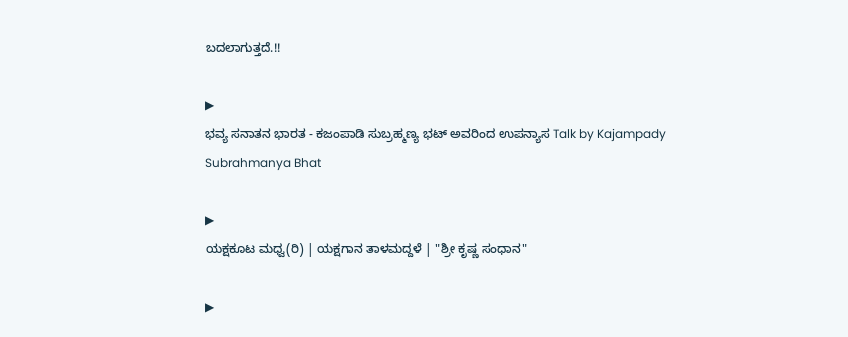ಬದಲಾಗುತ್ತದೆ.!!

▶
ಭವ್ಯ ಸನಾತನ ಭಾರತ - ಕಜಂಪಾಡಿ ಸುಬ್ರಹ್ಮಣ್ಯ ಭಟ್ ಅವರಿಂದ ಉಪನ್ಯಾಸ Talk by Kajampady Subrahmanya Bhat

▶
ಯಕ್ಷಕೂಟ ಮಧ್ವ(ರಿ) | ಯಕ್ಷಗಾನ ತಾಳಮದ್ದಳೆ | "ಶ್ರೀ ಕೃಷ್ಣ ಸಂಧಾನ"

▶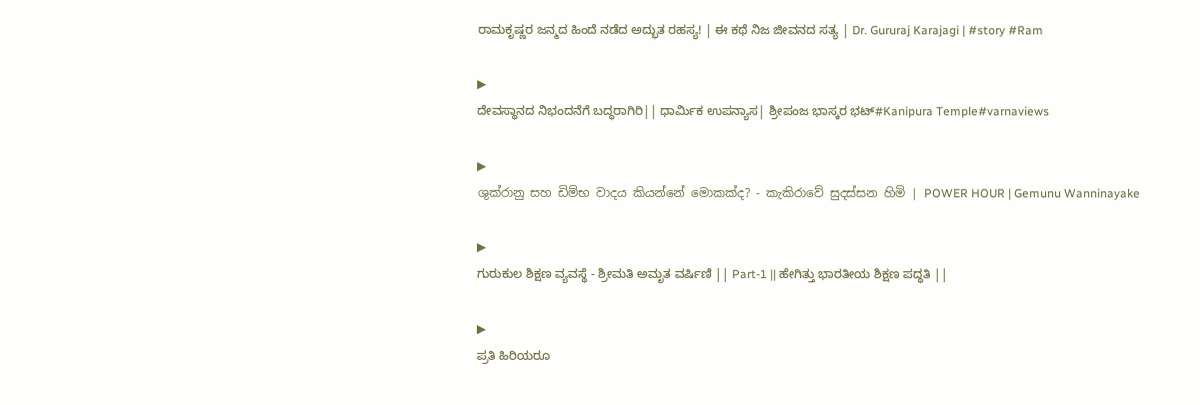ರಾಮಕೃಷ್ಣರ ಜನ್ಮದ ಹಿಂದೆ ನಡೆದ ಅದ್ಭುತ ರಹಸ್ಯ! | ಈ ಕಥೆ ನಿಜ ಜೀವನದ ಸತ್ಯ | Dr. Gururaj Karajagi | #story #Ram

▶
ದೇವಸ್ಥಾನದ ನಿಭಂದನೆಗೆ ಬದ್ಧರಾಗಿರಿ|| ಧಾರ್ಮಿಕ ಉಪನ್ಯಾಸ| ಶ್ರೀಪಂಜ ಭಾಸ್ಕರ ಭಟ್#Kanipura Temple#varnaviews

▶
ශුක්රානු සහ ඩිම්භ වාදය කියන්නේ මොකක්ද? - කැකිරාවේ සුදස්සන හිමි | POWER HOUR | Gemunu Wanninayake

▶
ಗುರುಕುಲ ಶಿಕ್ಷಣ ವ್ಯವಸ್ಥೆ - ಶ್ರೀಮತಿ ಅಮೃತ ವರ್ಷಿಣಿ || Part-1 || ಹೇಗಿತ್ತು ಭಾರತೀಯ ಶಿಕ್ಷಣ ಪದ್ಧತಿ ||

▶
ಪ್ರತಿ ಹಿರಿಯರೂ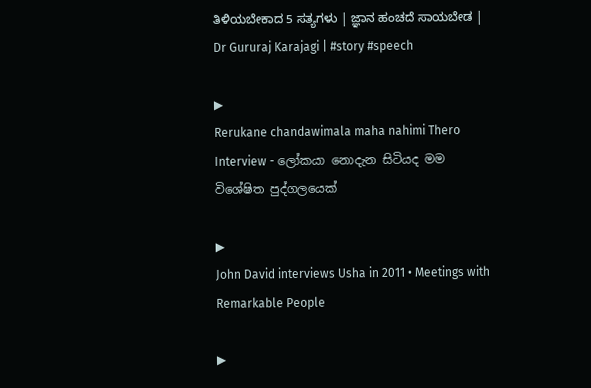ತಿಳಿಯಬೇಕಾದ 5 ಸತ್ಯಗಳು | ಜ್ಞಾನ ಹಂಚದೆ ಸಾಯಬೇಡ | Dr Gururaj Karajagi | #story #speech

▶
Rerukane chandawimala maha nahimi Thero Interview - ලෝකයා නොදැන සිටියද මම විශේෂිත පුද්ගලයෙක්

▶
John David interviews Usha in 2011 • Meetings with Remarkable People

▶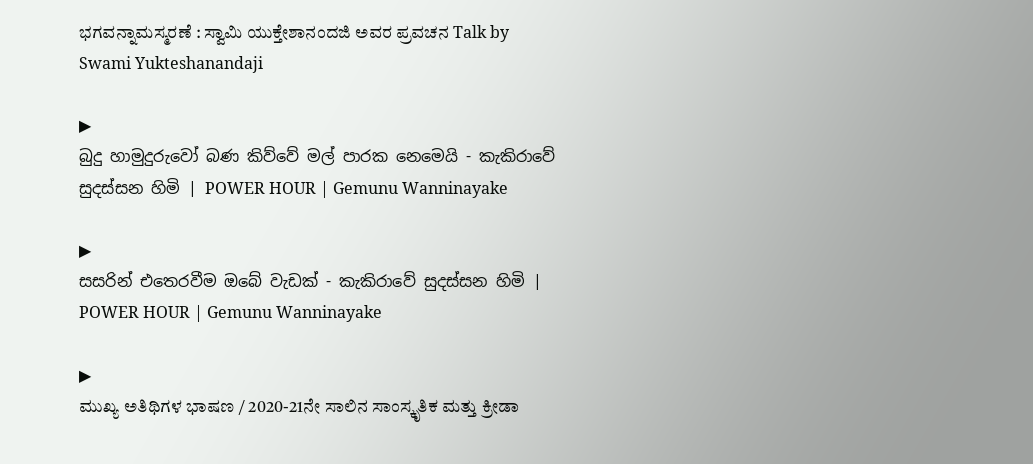ಭಗವನ್ನಾಮಸ್ಮರಣೆ : ಸ್ವಾಮಿ ಯುಕ್ತೇಶಾನಂದಜಿ ಅವರ ಪ್ರವಚನ Talk by Swami Yukteshanandaji

▶
බුදු හාමුදුරුවෝ බණ කිව්වේ මල් පාරක නෙමෙයි - කැකිරාවේ සුදස්සන හිමි | POWER HOUR | Gemunu Wanninayake

▶
සසරින් එතෙරවීම ඔබේ වැඩක් - කැකිරාවේ සුදස්සන හිමි | POWER HOUR | Gemunu Wanninayake

▶
ಮುಖ್ಯ ಅತಿಥಿಗಳ ಭಾಷಣ / 2020-21ನೇ ಸಾಲಿನ ಸಾಂಸ್ಕೃತಿಕ ಮತ್ತು ಕ್ರೀಡಾ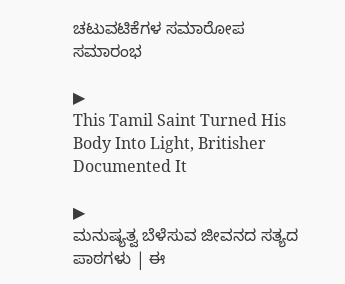ಚಟುವಟಿಕೆಗಳ ಸಮಾರೋಪ ಸಮಾರಂಭ

▶
This Tamil Saint Turned His Body Into Light, Britisher Documented It

▶
ಮನುಷ್ಯತ್ವ ಬೆಳೆಸುವ ಜೀವನದ ಸತ್ಯದ ಪಾಠಗಳು | ಈ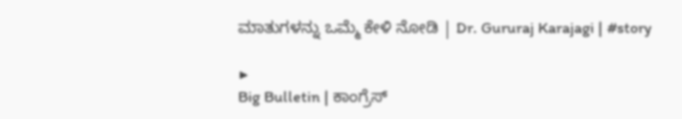ಮಾತುಗಳನ್ನು ಒಮ್ಮೆ ಕೇಳಿ ನೋಡಿ | Dr. Gururaj Karajagi | #story

▶
Big Bulletin | ಕಾಂಗ್ರೆಸ್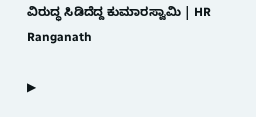ವಿರುದ್ಧ ಸಿಡಿದೆದ್ದ ಕುಮಾರಸ್ವಾಮಿ | HR Ranganath

▶